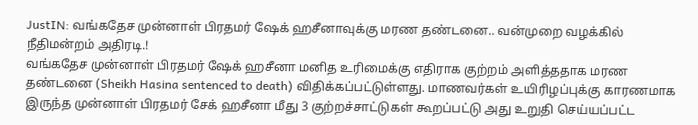JustIN: வங்கதேச முன்னாள் பிரதமர் ஷேக் ஹசீனாவுக்கு மரண தண்டனை.. வன்முறை வழக்கில் நீதிமன்றம் அதிரடி.!
வங்கதேச முன்னாள் பிரதமர் ஷேக் ஹசீனா மனித உரிமைக்கு எதிராக குற்றம் அளித்ததாக மரண தண்டனை (Sheikh Hasina sentenced to death) விதிக்கப்பட்டுள்ளது. மாணவர்கள் உயிரிழப்புக்கு காரணமாக இருந்த முன்னாள் பிரதமர் சேக் ஹசீனா மீது 3 குற்றச்சாட்டுகள் கூறப்பட்டு அது உறுதி செய்யப்பட்ட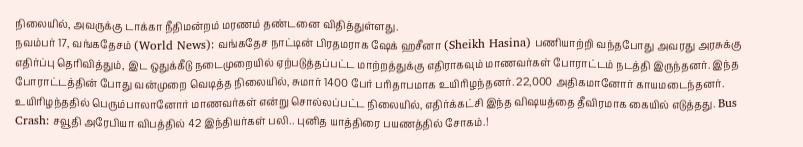நிலையில், அவருக்கு டாக்கா நீதிமன்றம் மரணம் தண்டனை விதித்துள்ளது.
நவம்பர் 17, வங்கதேசம் (World News): வங்கதேச நாட்டின் பிரதமராக ஷேக் ஹசீனா (Sheikh Hasina) பணியாற்றி வந்தபோது அவரது அரசுக்கு எதிர்ப்பு தெரிவித்தும், இட ஒதுக்கீடு நடைமுறையில் ஏற்படுத்தப்பட்ட மாற்றத்துக்கு எதிராகவும் மாணவர்கள் போராட்டம் நடத்தி இருந்தனர். இந்த போராட்டத்தின் போது வன்முறை வெடித்த நிலையில், சுமார் 1400 பேர் பரிதாபமாக உயிரிழந்தனர். 22,000 அதிகமானோர் காயமடைந்தனர். உயிரிழந்ததில் பெரும்பாலானோர் மாணவர்கள் என்று சொல்லப்பட்ட நிலையில், எதிர்க்கட்சி இந்த விஷயத்தை தீவிரமாக கையில் எடுத்தது. Bus Crash: சவூதி அரேபியா விபத்தில் 42 இந்தியர்கள் பலி.. புனித யாத்திரை பயணத்தில் சோகம்.!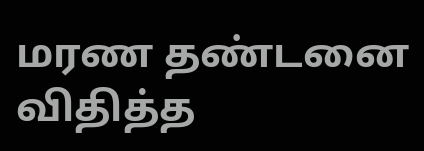மரண தண்டனை விதித்த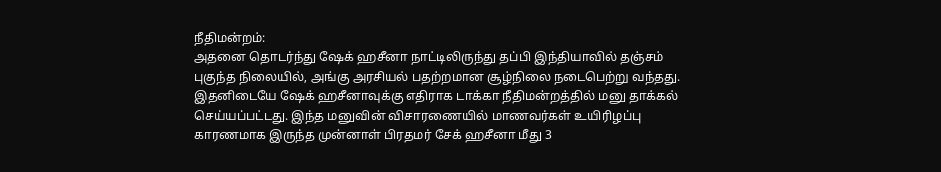நீதிமன்றம்:
அதனை தொடர்ந்து ஷேக் ஹசீனா நாட்டிலிருந்து தப்பி இந்தியாவில் தஞ்சம் புகுந்த நிலையில், அங்கு அரசியல் பதற்றமான சூழ்நிலை நடைபெற்று வந்தது. இதனிடையே ஷேக் ஹசீனாவுக்கு எதிராக டாக்கா நீதிமன்றத்தில் மனு தாக்கல் செய்யப்பட்டது. இந்த மனுவின் விசாரணையில் மாணவர்கள் உயிரிழப்பு காரணமாக இருந்த முன்னாள் பிரதமர் சேக் ஹசீனா மீது 3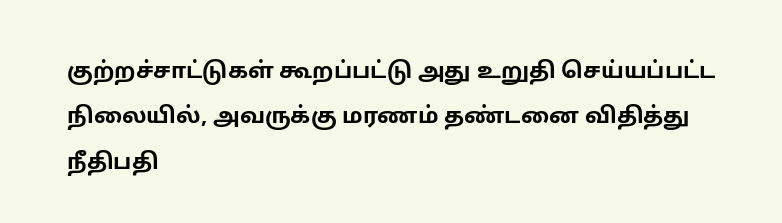குற்றச்சாட்டுகள் கூறப்பட்டு அது உறுதி செய்யப்பட்ட நிலையில், அவருக்கு மரணம் தண்டனை விதித்து நீதிபதி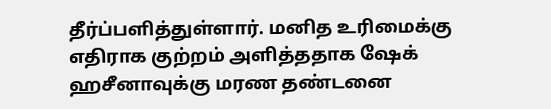தீர்ப்பளித்துள்ளார். மனித உரிமைக்கு எதிராக குற்றம் அளித்ததாக ஷேக் ஹசீனாவுக்கு மரண தண்டனை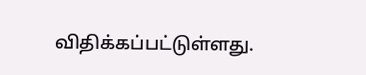விதிக்கப்பட்டுள்ளது.